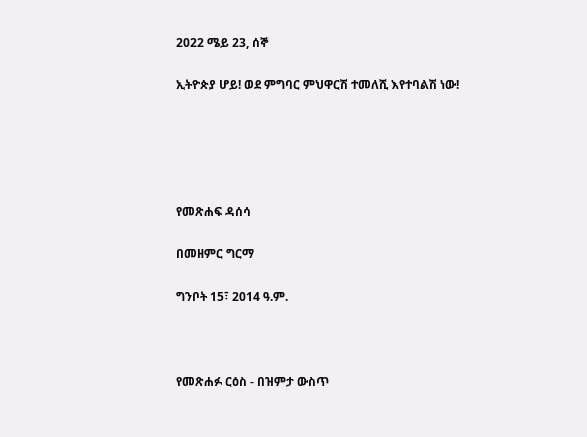2022 ሜይ 23, ሰኞ

ኢትዮጵያ ሆይ! ወደ ምግባር ምህዋርሽ ተመለሺ እየተባልሽ ነው!





የመጽሐፍ ዳሰሳ

በመዘምር ግርማ

ግንቦት 15፣ 2014 ዓ.ም.



የመጽሐፉ ርዕስ - በዝምታ ውስጥ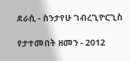ደራሲ - ስንታየሁ ገብረጊዮርጊስ

የታተመበት ዘመን - 2012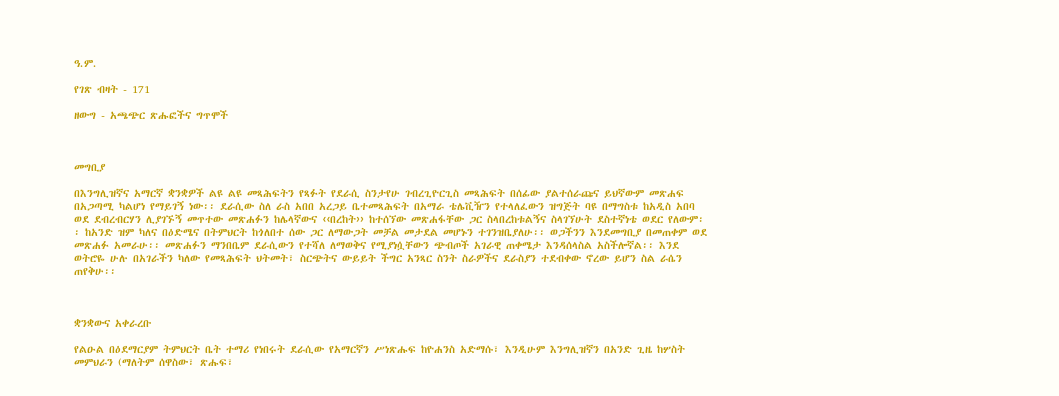ዓ.ም.

የገጽ ብዛት - 171

ዘውግ - አጫጭር ጽሑፎችና ግጥሞች



መግቢያ

በእንግሊዝኛና አማርኛ ቋንቋዎች ልዩ ልዩ መጻሕፍትን የጻፉት የደራሲ ስንታየሁ ገብረጊዮርጊስ መጻሕፍት በሰፊው ያልተሰራጩና ይህኛውም መጽሐፍ በአጋጣሚ ካልሆነ የማይገኝ ነው፡፡ ደራሲው ስለ ራስ አበበ አረጋይ ቤተመጻሕፍት በአማራ ቴሌቪዥን የተላለፈውን ዝግጅት ባዩ በማግስቱ ከአዲስ አበባ ወደ ደብረብርሃን ሊያገኙኝ መጥተው መጽሐፉን ከሌላኛውና ‹‹በረከት›› ከተሰኘው መጽሐፋቸው ጋር ስላበረከቱልኝና ስላገኘሁት ደስተኛነቴ ወደር የለውም፡፡ ከአንድ ዝም ካለና በዕድሜና በትምህርት ከጎለበተ ሰው ጋር ለማውጋት መቻል መታደል መሆኑን ተገንዝቤያለሁ፡፡ ወጋችንን እንደመግቢያ በመጠቀም ወደ መጽሐፉ አመራሁ፡፡ መጽሐፉን ማንበቤም ደራሲውን የተሻለ ለማወቅና የሚያነሷቸውን ጭብጦች አገራዊ ጠቀሜታ እንዳሰላስል አስችሎኛል፡፡ እንደ ወትሮዬ ሁሉ በአገራችን ካለው የመጻሕፍት ህትመት፣ ስርጭትና ውይይት ችግር አንጻር ስንት ስራዎችና ደራስያን ተደብቀው ኖረው ይሆን ስል ራሴን ጠየቅሁ፡፡



ቋንቋውና አቀራረቡ

የልዑል በዕደማርያም ትምህርት ቤት ተማሪ የነበሩት ደራሲው የአማርኛን ሥነጽሑፍ ከዮሐንስ አድማሱ፣ እንዲሁም እንግሊዝኛን በአንድ ጊዜ ከሦስት መምህራን (ማለትም ሰዋስው፣ ጽሑፍ፣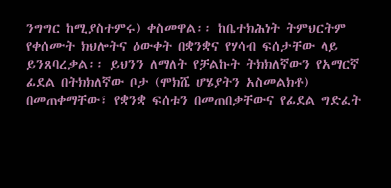ንግግር ከሚያስተምሩ) ቀስመዋል፡፡ ከቤተክሕነት ትምህርትም የቀሰሙት ክህሎትና ዕውቀት በቋንቋና የሃሳብ ፍሰታቸው ላይ ይንጸባረቃል፡፡ ይህንን ለማለት የቻልኩት ትክክለኛውን የአማርኛ ፊደል በትክክለኛው ቦታ (ሞክሼ ሆሄያትን አስመልክቶ) በመጠቀማቸው፣ የቋንቋ ፍሰቱን በመጠበቃቸውና የፊደል ግድፈት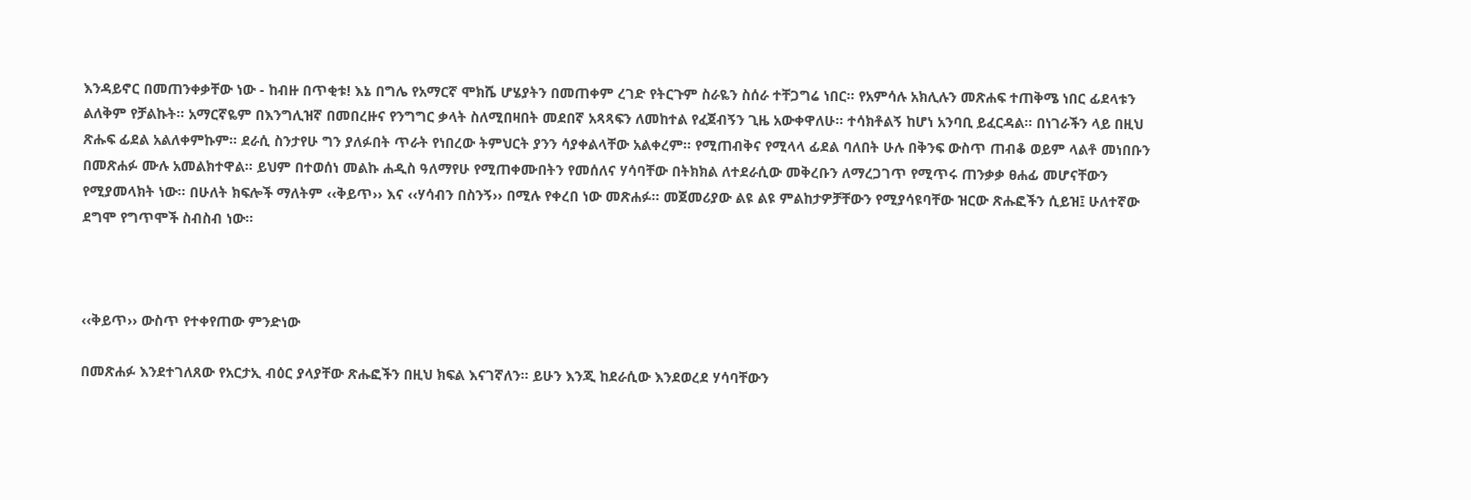እንዳይኖር በመጠንቀቃቸው ነው - ከብዙ በጥቂቱ! እኔ በግሌ የአማርኛ ሞክሼ ሆሄያትን በመጠቀም ረገድ የትርጉም ስራዬን ስሰራ ተቸጋግሬ ነበር፡፡ የአምሳሉ አክሊሉን መጽሐፍ ተጠቅሜ ነበር ፊደላቱን ልለቅም የቻልኩት፡፡ አማርኛዬም በእንግሊዝኛ በመበረዙና የንግግር ቃላት ስለሚበዛበት መደበኛ አጻጻፍን ለመከተል የፈጀብኝን ጊዜ አውቀዋለሁ፡፡ ተሳክቶልኝ ከሆነ አንባቢ ይፈርዳል፡፡ በነገራችን ላይ በዚህ ጽሑፍ ፊደል አልለቀምኩም፡፡ ደራሲ ስንታየሁ ግን ያለፉበት ጥራት የነበረው ትምህርት ያንን ሳያቀልላቸው አልቀረም፡፡ የሚጠብቅና የሚላላ ፊደል ባለበት ሁሉ በቅንፍ ውስጥ ጠብቆ ወይም ላልቶ መነበቡን በመጽሐፉ ሙሉ አመልክተዋል፡፡ ይህም በተወሰነ መልኩ ሐዲስ ዓለማየሁ የሚጠቀሙበትን የመሰለና ሃሳባቸው በትክክል ለተደራሲው መቅረቡን ለማረጋገጥ የሚጥሩ ጠንቃቃ ፀሐፊ መሆናቸውን የሚያመላክት ነው፡፡ በሁለት ክፍሎች ማለትም ‹‹ቅይጥ›› እና ‹‹ሃሳብን በስንኝ›› በሚሉ የቀረበ ነው መጽሐፉ፡፡ መጀመሪያው ልዩ ልዩ ምልከታዎቻቸውን የሚያሳዩባቸው ዝርው ጽሑፎችን ሲይዝ፤ ሁለተኛው ደግሞ የግጥሞች ስብስብ ነው፡፡



‹‹ቅይጥ›› ውስጥ የተቀየጠው ምንድነው

በመጽሐፉ እንደተገለጸው የአርታኢ ብዕር ያላያቸው ጽሑፎችን በዚህ ክፍል እናገኛለን፡፡ ይሁን እንጂ ከደራሲው እንደወረደ ሃሳባቸውን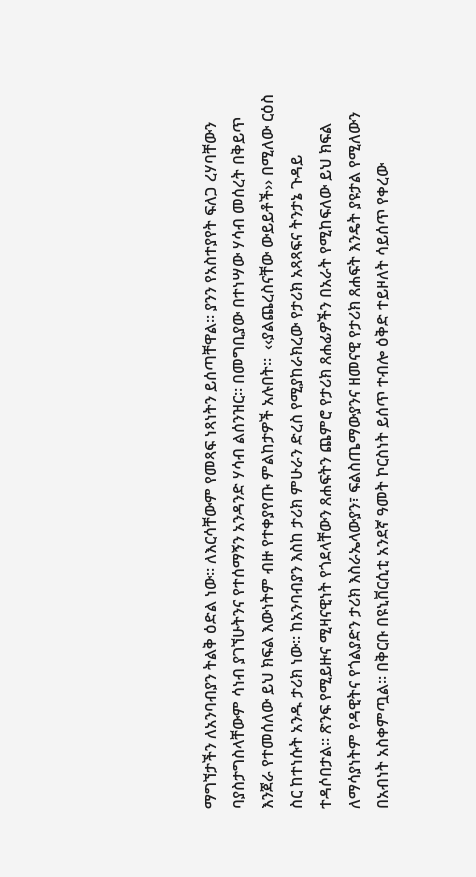ማግኘታችን ለአንባብያን ትልቅ ዕድል ነው፡፡ ለእርሳቸውም የመጻፍ ነጻነትን ይሰጣቸዋል፡፡ ያንን የአስተያየት ፍለጋ ረሃባቸውን ባያስታግስላቸውም ሳነብ ያገኘሁትንና የተሰማኝን አንዳንድ ሃሳብ ልሰንዝር፡፡ በመግቢያው በተነሣው ሃሳብ መሰረት በቅይጥ እንጀራ የተመሰለው ይህ ክፍል እውነትም ብዙ የተቀያየጡ ምልከታዎች አሉበት፡፡  ‹‹ያልጨረስናቸው ውይይቶች›› በሚለው ርዕስ ስር ከተነሱት አንዱ ታሪክ ነው፡፡ ከአንባብያን እስከ ታሪክ ምሁራን ድረስ የሚያከራክረው የታሪክ አጻጻፍና ትንታኔ ጉዳይ ተዳሶበታል፡፡ ጽንፍ የሚይዙና ሚዛናዊነት የጎደላቸውን ጸሐፍትን ጨምሮ የታሪክ ጸሐፊዎችን በአራት የሚከፍለው ይህ ክፍል ለማሳያነትም የዳዊትና የጎልያድን ታሪክ እስራኤላውያን፣ ፍልስጤማውያንና ዘመናዊ የታሪክ ጸሐፍት እንዴት ያዩታል የሚለውን በአብነት አስቀምጧል፡፡ በቅርቡ በዩኒቨርሲቲ አንደኛ ዓመት ኮርስነት ይሰጥ ተብሎ ዕቅድ ተይዞለት ሳይሰጥ የቀረው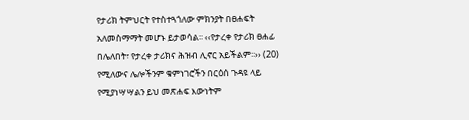የታሪክ ትምህርት የተስተጓጎለው ምክንያት በፀሐፍት አለመስማማት መሆኑ ይታወሳል፡፡ ‹‹የታረቀ የታሪክ ፀሐፊ በሌለበት፣ የታረቀ ታሪክና ሕዝብ ሊኖር አይችልም፡፡›› (20) የሚለውና ሌሎችንም ቁምነገሮችን በርዕሰ ጉዳዩ ላይ የሚያነሣሣልን ይህ መጽሐፍ እውነትም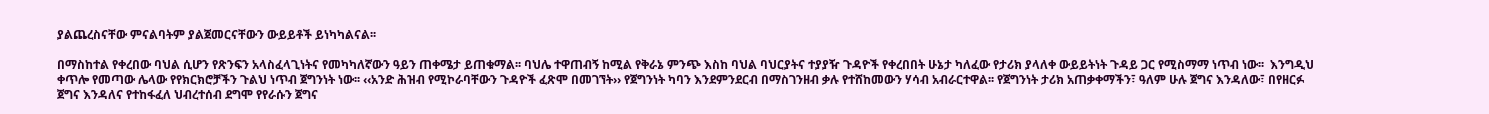ያልጨረስናቸው ምናልባትም ያልጀመርናቸውን ውይይቶች ይነካካልናል፡፡

በማስከተል የቀረበው ባህል ሲሆን የጽንፍን አላስፈላጊነትና የመካካለኛውን ዓይን ጠቀሜታ ይጠቁማል፡፡ ባህሌ ተዋጠብኝ ከሚል የቅራኔ ምንጭ እስከ ባህል ባህርያትና ተያያዥ ጉዳዮች የቀረበበት ሁኔታ ካለፈው የታሪክ ያላለቀ ውይይትነት ጉዳይ ጋር የሚስማማ ነጥብ ነው፡፡  እንግዲህ ቀጥሎ የመጣው ሌላው የየክርክሮቻችን ጉልህ ነጥብ ጀግንነት ነው፡፡ ‹‹አንድ ሕዝብ የሚኮራባቸውን ጉዳዮች ፈጽሞ በመገኘት›› የጀግንነት ካባን እንደምንደርብ በማስገንዘብ ቃሉ የተሸከመውን ሃሳብ አብራርተዋል፡፡ የጀግንነት ታሪክ አጠቃቀማችን፣ ዓለም ሁሉ ጀግና እንዳለው፣ በየዘርፉ ጀግና እንዳለና የተከፋፈለ ህብረተሰብ ደግሞ የየራሱን ጀግና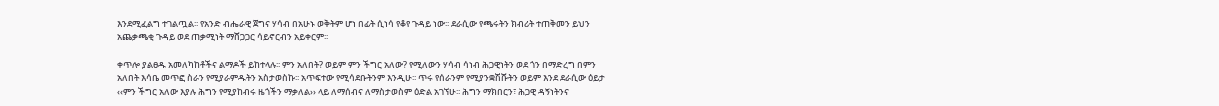እንደሚፈልግ ተገልጧል፡፡ የአንድ ብሔራዊ ጀግና ሃሳብ በአሁኑ ወቅትም ሆነ በፊት ሲነሳ የቆየ ጉዳይ ነው፡፡ ደራሲው የጫሩትን ክብሪት ተጠቅመን ይህን አጨቃጫቂ ጉዳይ ወደ ጠቃሚነት ማሸጋጋር ሳይኖርብን አይቀርም፡፡

ቀጥሎ ያልፀዱ አመለካከቶችና ልማዶች ይከተላሉ፡፡ ምን አለበት? ወይም ምን ችግር አለው? የሚለውን ሃሳብ ሳነብ ሕጋዊነትን ወደ ጎን በማድረግ በምን አለበት እሳቤ መጥፎ ስራን የሚያራምዱትን አስታወስኩ፡፡ አጥፍተው የሚሳደቡትንም እንዲሁ፡፡ ጥሩ የሰራንም የሚያንቋሽሹትን ወይም እንደ ደራሲው ዕይታ ‹‹ምን ችግር አለው እያሉ ሕግን የሚያከብሩ ዜጎችን ማቃለል›› ላይ ለማሰብና ለማስታወስም ዕድል አገኘሁ፡፡ ሕግን ማክበርን፣ ሕጋዊ ዳኝነትንና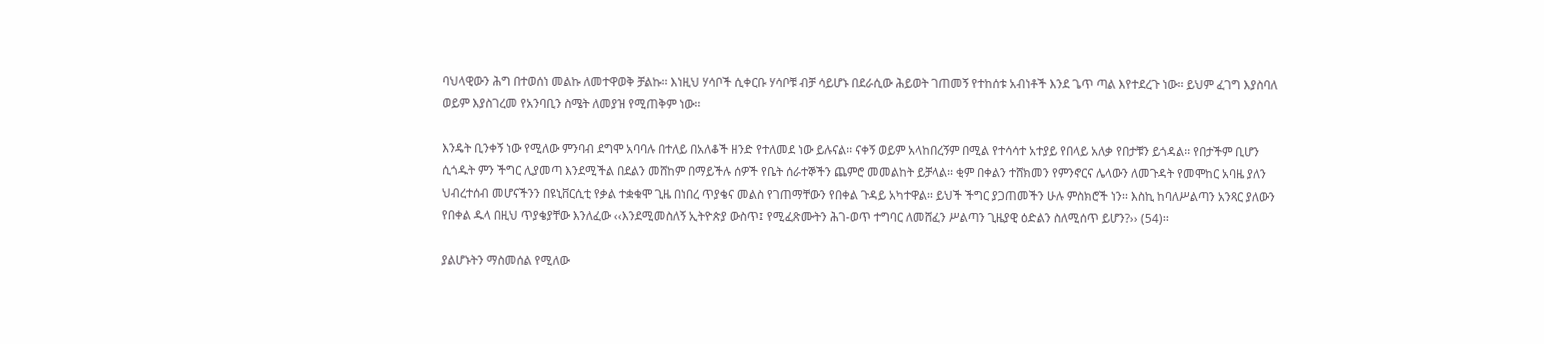ባህላዊውን ሕግ በተወሰነ መልኩ ለመተዋወቅ ቻልኩ፡፡ እነዚህ ሃሳቦች ሲቀርቡ ሃሳቦቹ ብቻ ሳይሆኑ በደራሲው ሕይወት ገጠመኝ የተከሰቱ አብነቶች እንደ ጌጥ ጣል እየተደረጉ ነው፡፡ ይህም ፈገግ እያስባለ ወይም እያስገረመ የአንባቢን ስሜት ለመያዝ የሚጠቅም ነው፡፡

እንዴት ቢንቀኝ ነው የሚለው ምንባብ ደግሞ አባባሉ በተለይ በአለቆች ዘንድ የተለመደ ነው ይሉናል፡፡ ናቀኝ ወይም አላከበረኝም በሚል የተሳሳተ አተያይ የበላይ አለቃ የበታቹን ይጎዳል፡፡ የበታችም ቢሆን ሲጎዱት ምን ችግር ሊያመጣ እንደሚችል በደልን መሸከም በማይችሉ ሰዎች የቤት ሰራተኞችን ጨምሮ መመልከት ይቻላል፡፡ ቂም በቀልን ተሸክመን የምንኖርና ሌላውን ለመጉዳት የመሞከር አባዜ ያለን ህብረተሰብ መሆናችንን በዩኒቨርሲቲ የቃል ተቋቁሞ ጊዜ በነበረ ጥያቄና መልስ የገጠማቸውን የበቀል ጉዳይ አካተዋል፡፡ ይህች ችግር ያጋጠመችን ሁሉ ምስክሮች ነን፡፡ እስኪ ከባለሥልጣን አንጻር ያለውን የበቀል ዱላ በዚህ ጥያቄያቸው እንለፈው ‹‹እንደሚመስለኝ ኢትዮጵያ ውስጥ፤ የሚፈጽሙትን ሕገ-ወጥ ተግባር ለመሸፈን ሥልጣን ጊዜያዊ ዕድልን ስለሚሰጥ ይሆን?›› (54)፡፡

ያልሆኑትን ማስመሰል የሚለው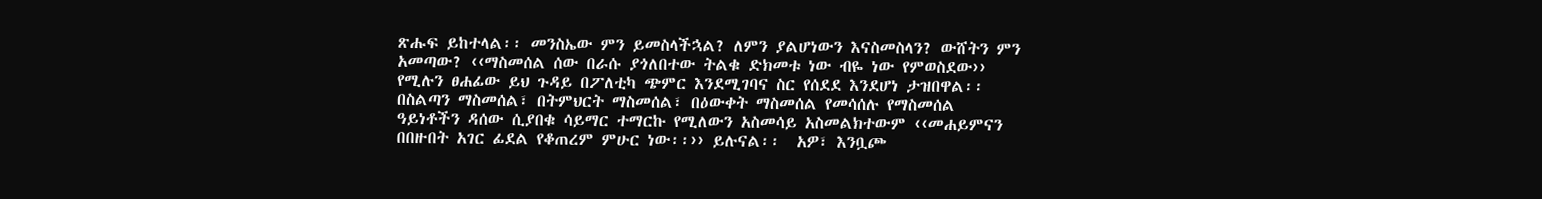ጽሑፍ ይከተላል፡፡ መንስኤው ምን ይመስላችኋል? ለምን ያልሆነውን እናስመስላን? ውሸትን ምን አመጣው? ‹‹ማስመሰል ሰው በራሱ ያጎለበተው ትልቁ ድክመቱ ነው ብዬ ነው የምወስደው›› የሚሉን ፀሐፊው ይህ ጉዳይ በፖለቲካ ጭምር እንደሚገባና ስር የሰደደ እንደሆነ ታዝበዋል፡፡ በስልጣን ማስመሰል፣ በትምህርት ማስመሰል፣ በዕውቀት ማስመሰል የመሳሰሉ የማስመሰል ዓይነቶችን ዳሰው ሲያበቁ ሳይማር ተማርኩ የሚለውን አስመሳይ አስመልክተውም ‹‹መሐይምናን በበዙበት አገር ፊደል የቆጠረም ምሁር ነው፡፡›› ይሉናል፡፡  አዎ፣ እንቧጮ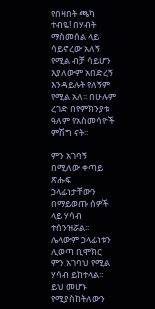የበዛበት ጫካ ተብዬ! በሃብት ማስመሰል ላይ ሳይኖረው አለኝ የሚል ብቻ ሳይሆን እያለውም አበድረኝ እንዳይሉት የለኝም የሚል አለ፡፡ በሁሉም ረገድ በየምክንያቱ ዓለም የአስመሳዮች ምሽግ ናት፡፡

ምን አገባኝ በሚለው ቀጣይ ጽሑፍ ኃላፊነታቸውን በማይወጡ ሰዎች ላይ ሃሳብ ተሰንዝሯል፡፡ ሌላውም ኃላፊነቱን ሊወጣ ቢሞክር ምን አገባህ የሚል ሃሳብ ይከተላል፡፡ ይህ መሆኑ የሚያስከትለውን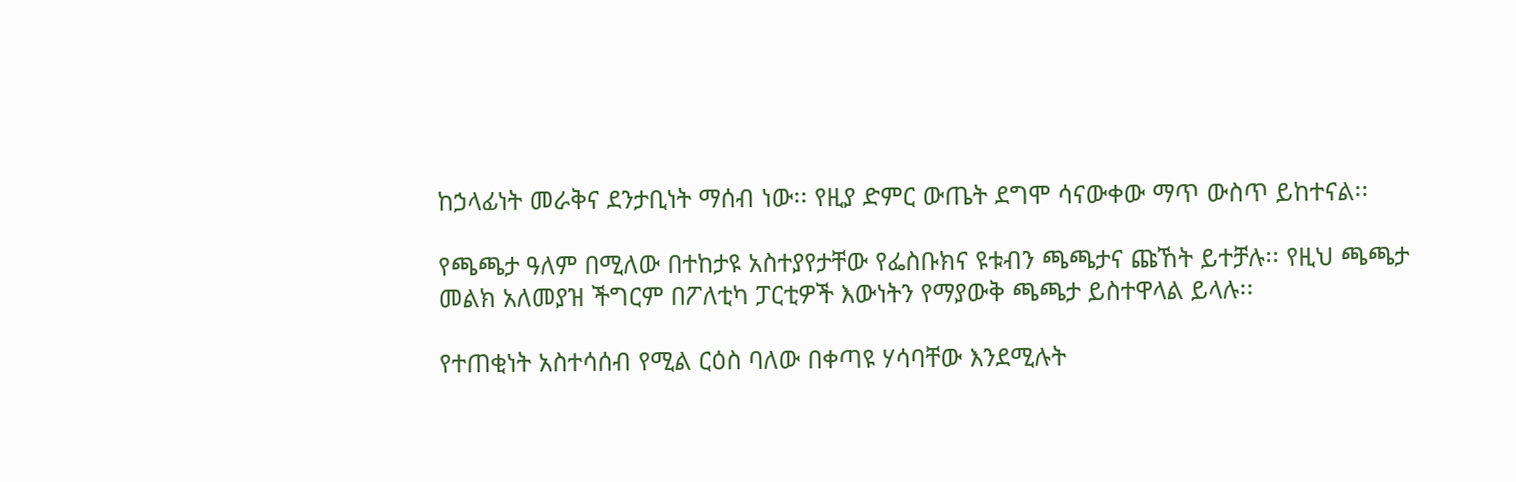ከኃላፊነት መራቅና ደንታቢነት ማሰብ ነው፡፡ የዚያ ድምር ውጤት ደግሞ ሳናውቀው ማጥ ውስጥ ይከተናል፡፡

የጫጫታ ዓለም በሚለው በተከታዩ አስተያየታቸው የፌስቡክና ዩቱብን ጫጫታና ጩኸት ይተቻሉ፡፡ የዚህ ጫጫታ መልክ አለመያዝ ችግርም በፖለቲካ ፓርቲዎች እውነትን የማያውቅ ጫጫታ ይስተዋላል ይላሉ፡፡

የተጠቂነት አስተሳሰብ የሚል ርዕስ ባለው በቀጣዩ ሃሳባቸው እንደሚሉት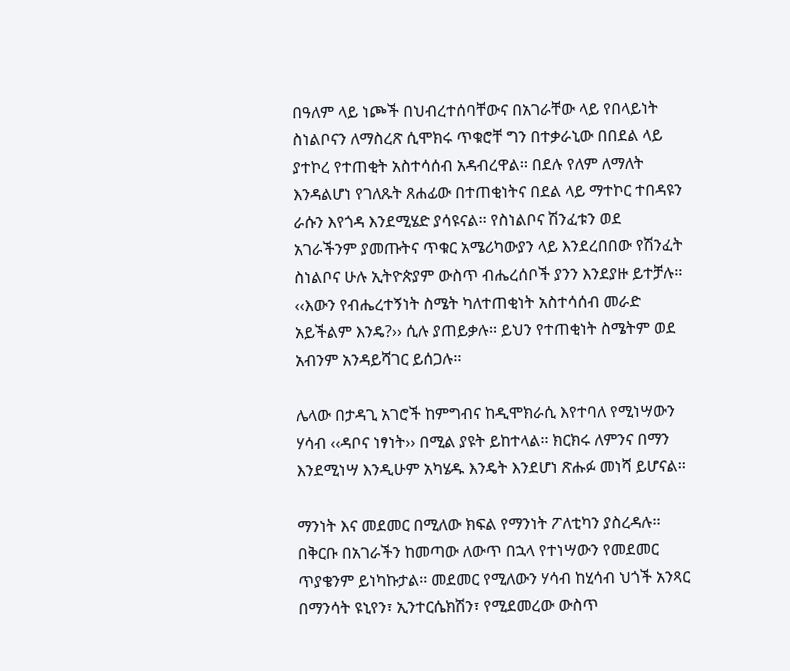በዓለም ላይ ነጮች በህብረተሰባቸውና በአገራቸው ላይ የበላይነት ስነልቦናን ለማስረጽ ሲሞክሩ ጥቁሮቸ ግን በተቃራኒው በበደል ላይ ያተኮረ የተጠቂት አስተሳሰብ አዳብረዋል፡፡ በደሉ የለም ለማለት እንዳልሆነ የገለጹት ጸሐፊው በተጠቂነትና በደል ላይ ማተኮር ተበዳዩን ራሱን እየጎዳ እንደሚሄድ ያሳዩናል፡፡ የስነልቦና ሽንፈቱን ወደ አገራችንም ያመጡትና ጥቁር አሜሪካውያን ላይ እንደረበበው የሽንፈት ስነልቦና ሁሉ ኢትዮጵያም ውስጥ ብሔረሰቦች ያንን እንደያዙ ይተቻሉ፡፡ ‹‹እውን የብሔረተኝነት ስሜት ካለተጠቂነት አስተሳሰብ መራድ አይችልም እንዴ?›› ሲሉ ያጠይቃሉ፡፡ ይህን የተጠቂነት ስሜትም ወደ አብንም አንዳይሻገር ይሰጋሉ፡፡

ሌላው በታዳጊ አገሮች ከምግብና ከዲሞክራሲ እየተባለ የሚነሣውን ሃሳብ ‹‹ዳቦና ነፃነት›› በሚል ያዩት ይከተላል፡፡ ክርክሩ ለምንና በማን እንደሚነሣ እንዲሁም አካሄዱ እንዴት እንደሆነ ጽሑፉ መነሻ ይሆናል፡፡

ማንነት እና መደመር በሚለው ክፍል የማንነት ፖለቲካን ያስረዳሉ፡፡ በቅርቡ በአገራችን ከመጣው ለውጥ በኋላ የተነሣውን የመደመር ጥያቄንም ይነካኩታል፡፡ መደመር የሚለውን ሃሳብ ከሂሳብ ህጎች አንጻር በማንሳት ዩኒየን፣ ኢንተርሴክሽን፣ የሚደመረው ውስጥ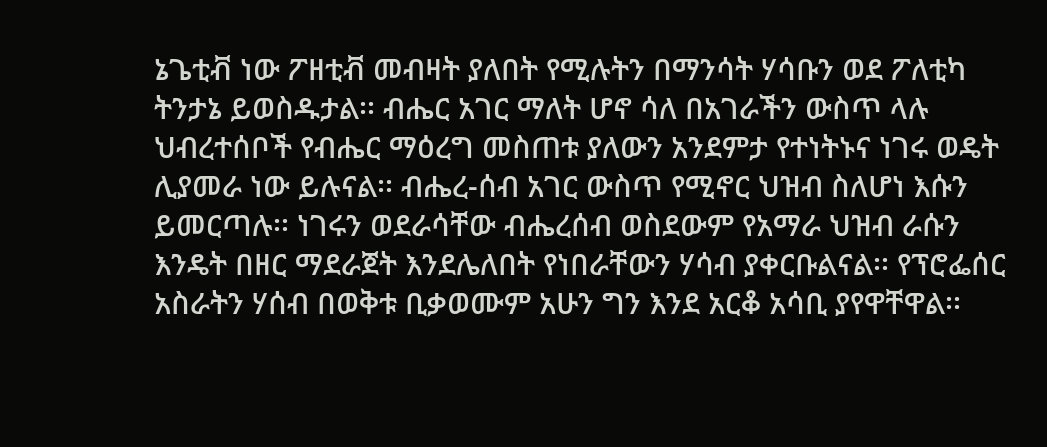ኔጌቲቭ ነው ፖዘቲቭ መብዛት ያለበት የሚሉትን በማንሳት ሃሳቡን ወደ ፖለቲካ ትንታኔ ይወስዱታል፡፡ ብሔር አገር ማለት ሆኖ ሳለ በአገራችን ውስጥ ላሉ ህብረተሰቦች የብሔር ማዕረግ መስጠቱ ያለውን አንደምታ የተነትኑና ነገሩ ወዴት ሊያመራ ነው ይሉናል፡፡ ብሔረ-ሰብ አገር ውስጥ የሚኖር ህዝብ ስለሆነ እሱን ይመርጣሉ፡፡ ነገሩን ወደራሳቸው ብሔረሰብ ወስደውም የአማራ ህዝብ ራሱን እንዴት በዘር ማደራጀት እንደሌለበት የነበራቸውን ሃሳብ ያቀርቡልናል፡፡ የፕሮፌሰር አስራትን ሃሰብ በወቅቱ ቢቃወሙም አሁን ግን እንደ አርቆ አሳቢ ያየዋቸዋል፡፡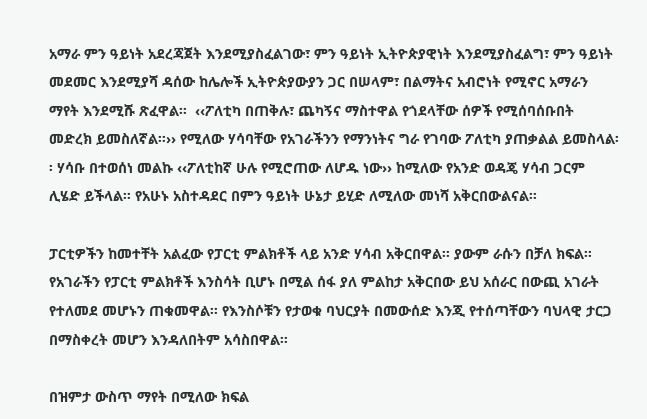አማራ ምን ዓይነት አደረጃጀት እንደሚያስፈልገው፣ ምን ዓይነት ኢትዮጵያዊነት እንደሚያስፈልግ፣ ምን ዓይነት መደመር እንደሚያሻ ዳሰው ከሌሎች ኢትዮጵያውያን ጋር በሠላም፣ በልማትና አብሮነት የሚኖር አማራን ማየት እንደሚሹ ጽፈዋል፡፡  ‹‹ፖለቲካ በጠቅሉ፣ ጨካኝና ማስተዋል የጎደላቸው ሰዎች የሚሰባሰቡበት መድረክ ይመስለኛል፡፡›› የሚለው ሃሳባቸው የአገራችንን የማንነትና ግራ የገባው ፖለቲካ ያጠቃልል ይመስላል፡፡ ሃሳቡ በተወሰነ መልኩ ‹‹ፖለቲከኛ ሁሉ የሚሮጠው ለሆዱ ነው›› ከሚለው የአንድ ወዳጄ ሃሳብ ጋርም ሊሄድ ይችላል፡፡ የአሁኑ አስተዳደር በምን ዓይነት ሁኔታ ይሂድ ለሚለው መነሻ አቅርበውልናል፡፡

ፓርቲዎችን ከመተቸት አልፈው የፓርቲ ምልክቶች ላይ አንድ ሃሳብ አቅርበዋል፡፡ ያውም ራሱን በቻለ ክፍል፡፡ የአገራችን የፓርቲ ምልክቶች እንስሳት ቢሆኑ በሚል ሰፋ ያለ ምልከታ አቅርበው ይህ አሰራር በውጪ አገራት የተለመደ መሆኑን ጠቁመዋል፡፡ የእንስሶቹን የታወቁ ባህርያት በመውሰድ እንጂ የተሰጣቸውን ባህላዊ ታርጋ በማስቀረት መሆን እንዳለበትም አሳስበዋል፡፡

በዝምታ ውስጥ ማየት በሚለው ክፍል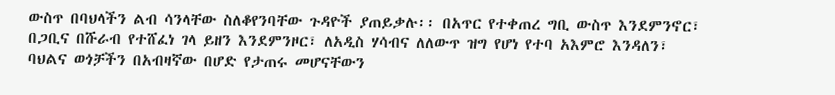ውስጥ በባህላችን ልብ ሳንላቸው ስለቆየንባቸው ጉዳዮች ያጠይቃሉ፡፡ በአጥር የተቀጠረ ግቢ ውስጥ እንደምንኖር፣ በጋቢና በሹራብ የተሸፈነ ገላ ይዘን እንደምንዞር፣ ለአዲስ ሃሳብና ለለውጥ ዝግ የሆነ የተባ አእምሮ እንዳለን፣ ባህልና ወጎቻችን በአብዛኛው በሆድ የታጠሩ መሆናቸውን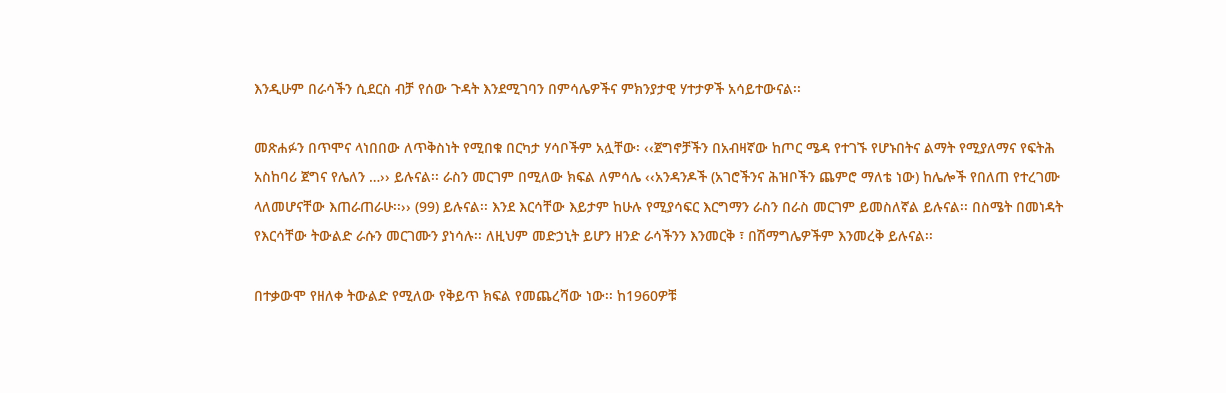እንዲሁም በራሳችን ሲደርስ ብቻ የሰው ጉዳት እንደሚገባን በምሳሌዎችና ምክንያታዊ ሃተታዎች አሳይተውናል፡፡

መጽሐፉን በጥሞና ላነበበው ለጥቅስነት የሚበቁ በርካታ ሃሳቦችም አሏቸው፡ ‹‹ጀግኖቻችን በአብዛኛው ከጦር ሜዳ የተገኙ የሆኑበትና ልማት የሚያለማና የፍትሕ አስከባሪ ጀግና የሌለን …›› ይሉናል፡፡ ራስን መርገም በሚለው ክፍል ለምሳሌ ‹‹አንዳንዶች (አገሮችንና ሕዝቦችን ጨምሮ ማለቴ ነው) ከሌሎች የበለጠ የተረገሙ ላለመሆናቸው እጠራጠራሁ፡፡›› (99) ይሉናል፡፡ እንደ እርሳቸው እይታም ከሁሉ የሚያሳፍር እርግማን ራስን በራስ መርገም ይመስለኛል ይሉናል፡፡ በስሜት በመነዳት የእርሳቸው ትውልድ ራሱን መርገሙን ያነሳሉ፡፡ ለዚህም መድኃኒት ይሆን ዘንድ ራሳችንን እንመርቅ ፣ በሽማግሌዎችም እንመረቅ ይሉናል፡፡

በተቃውሞ የዘለቀ ትውልድ የሚለው የቅይጥ ክፍል የመጨረሻው ነው፡፡ ከ1960ዎቹ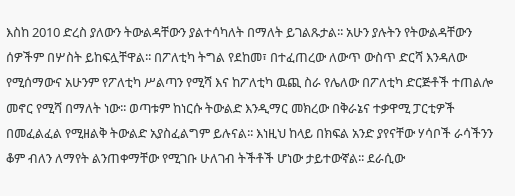እስከ 2010 ድረስ ያለውን ትውልዳቸውን ያልተሳካለት በማለት ይገልጹታል፡፡ አሁን ያሉትን የትውልዳቸውን ሰዎችም በሦስት ይከፍሏቸዋል፡፡ በፖለቲካ ትግል የደከመ፣ በተፈጠረው ለውጥ ውስጥ ድርሻ እንዳለው የሚሰማውና አሁንም የፖለቲካ ሥልጣን የሚሻ እና ከፖለቲካ ዉጪ ስራ የሌለው በፖለቲካ ድርጅቶች ተጠልሎ መኖር የሚሻ በማለት ነው፡፡ ወጣቱም ከነርሱ ትውልድ እንዲማር መክረው በቅራኔና ተቃዋሚ ፓርቲዎች በመፈልፈል የሚዘልቅ ትውልድ አያስፈልግም ይሉናል፡፡ እነዚህ ከላይ በክፍል አንድ ያየናቸው ሃሳቦች ራሳችንን ቆም ብለን ለማየት ልንጠቀማቸው የሚገቡ ሁለገብ ትችቶች ሆነው ታይተውኛል፡፡ ደራሲው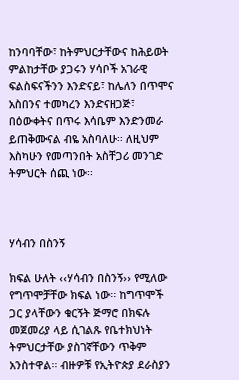ከንባባቸው፣ ከትምህርታቸውና ከሕይወት ምልከታቸው ያጋሩን ሃሳቦች አገራዊ ፍልስፍናችንን እንድናይ፣ ከሌለን በጥሞና አስበንና ተመካረን እንድናዘጋጅ፣ በዕውቀትና በጥሩ እሳቤም እንድንመራ ይጠቅሙናል ብዬ አስባለሁ፡፡ ለዚህም እስካሁን የመጣንበት አስቸጋሪ መንገድ ትምህርት ሰጪ ነው፡፡



ሃሳብን በስንኝ

ክፍል ሁለት ‹‹ሃሳብን በስንኝ›› የሚለው የግጥሞቻቸው ክፍል ነው፡፡ ከግጥሞች ጋር ያላቸውን ቁርኝት ጅማሮ በክፍሉ መጀመሪያ ላይ ሲገልጹ የቤተክህነት ትምህርታቸው ያስገኛቸውን ጥቅም አንስተዋል፡፡ ብዙዎቹ የኢትዮጵያ ደራስያን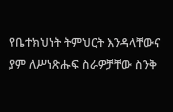የቤተክህነት ትምህርት እንዳላቸውና ያም ለሥነጽሑፍ ስራዎቻቸው ስንቅ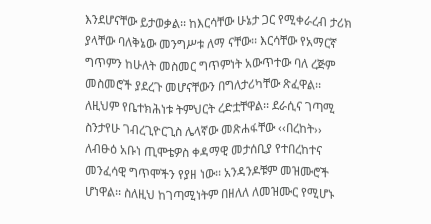እንደሆናቸው ይታወቃል፡፡ ከእርሳቸው ሁኔታ ጋር የሚቀራረብ ታሪክ ያላቸው ባለቅኔው መንግሥቱ ለማ ናቸው፡፡ እርሳቸው የአማርኛ ግጥምን ከሁለት መስመር ግጥምነት አውጥተው ባለ ረጅም መስመሮች ያደረጉ መሆናቸውን በግለታሪካቸው ጽፈዋል፡፡ ለዚህም የቤተክሕነቱ ትምህርት ረድቷቸዋል፡፡ ደራሲና ገጣሚ ስንታየሁ ገብረጊዮርጊስ ሌላኛው መጽሐፋቸው ‹‹በረከት›› ለብፁዕ አቡነ ጢሞቴዎስ ቀዳማዊ መታሰቢያ የተበረከተና መንፈሳዊ ግጥሞችን የያዘ ነው፡፡ አንዳንዶቹም መዝሙሮች ሆነዋል፡፡ ስለዚህ ከገጣሚነትም በዘለለ ለመዝሙር የሚሆኑ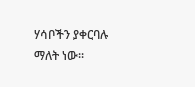ሃሳቦችን ያቀርባሉ ማለት ነው፡፡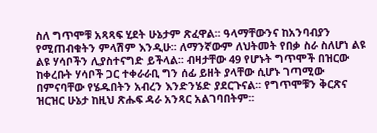ስለ ግጥሞቹ አጻጻፍ ሂደት ሁኔታም ጽፈዋል፡፡ ዓላማቸውንና ከአንባብያን የሚጠብቁትን ምላሽም እንዲሁ፡፡ ለማንኛውም ለህትመት የበቃ ስራ ስለሆነ ልዩ ልዩ ሃሳቦችን ሊያስተናግድ ይችላል፡፡ ብዛታቸው 49 የሆኑት ግጥሞች በዝርው ከቀረቡት ሃሳቦች ጋር ተቀራራቢ ግን ሰፊ ይዘት ያላቸው ሲሆኑ ገጣሚው በምናባቸው የሄዱበትን አብረን እንድንሄድ ያደርጉናል፡፡ የግጥሞቹን ቅርጽና ዝርዝር ሁኔታ ከዚህ ጽሑፍ ዳራ አንጻር አልገባበትም፡፡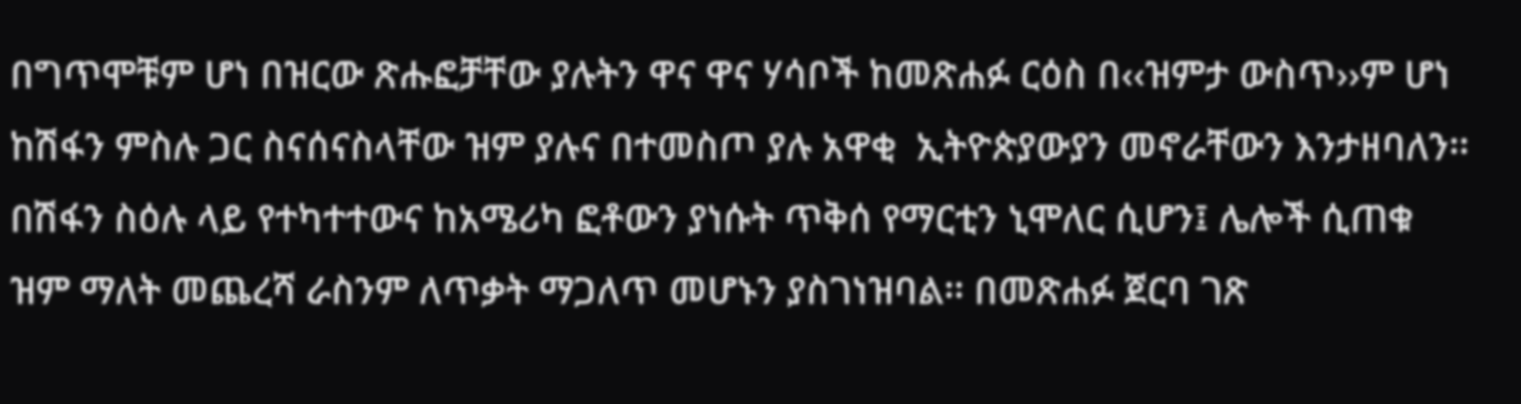በግጥሞቹም ሆነ በዝርው ጽሑፎቻቸው ያሉትን ዋና ዋና ሃሳቦች ከመጽሐፉ ርዕስ በ‹‹ዝምታ ውስጥ››ም ሆነ ከሽፋን ምስሉ ጋር ስናሰናስላቸው ዝም ያሉና በተመስጦ ያሉ አዋቂ  ኢትዮጵያውያን መኖራቸውን እንታዘባለን፡፡ በሽፋን ስዕሉ ላይ የተካተተውና ከአሜሪካ ፎቶውን ያነሱት ጥቅሰ የማርቲን ኒሞለር ሲሆን፤ ሌሎች ሲጠቁ ዝም ማለት መጨረሻ ራስንም ለጥቃት ማጋለጥ መሆኑን ያስገነዝባል፡፡ በመጽሐፉ ጀርባ ገጽ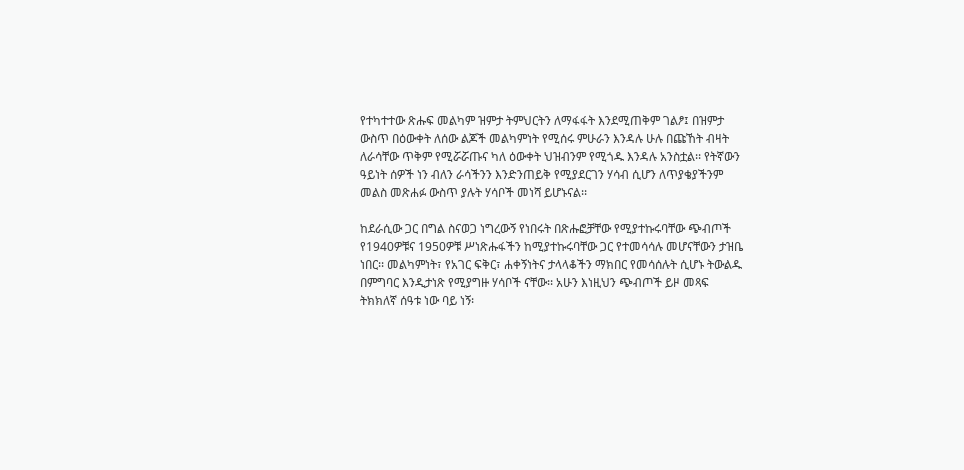የተካተተው ጽሑፍ መልካም ዝምታ ትምህርትን ለማፋፋት እንደሚጠቅም ገልፆ፤ በዝምታ ውስጥ በዕውቀት ለሰው ልጆች መልካምነት የሚሰሩ ምሁራን እንዳሉ ሁሉ በጩኸት ብዛት ለራሳቸው ጥቅም የሚሯሯጡና ካለ ዕውቀት ህዝብንም የሚጎዱ እንዳሉ አንስቷል፡፡ የትኛውን ዓይነት ሰዎች ነን ብለን ራሳችንን እንድንጠይቅ የሚያደርገን ሃሳብ ሲሆን ለጥያቄያችንም መልስ መጽሐፉ ውስጥ ያሉት ሃሳቦች መነሻ ይሆኑናል፡፡

ከደራሲው ጋር በግል ስናወጋ ነግረውኝ የነበሩት በጽሑፎቻቸው የሚያተኩሩባቸው ጭብጦች የ1940ዎቹና 1950ዎቹ ሥነጽሑፋችን ከሚያተኩሩባቸው ጋር የተመሳሳሉ መሆናቸውን ታዝቤ ነበር፡፡ መልካምነት፣ የአገር ፍቅር፣ ሐቀኝነትና ታላላቆችን ማክበር የመሳሰሉት ሲሆኑ ትውልዱ በምግባር እንዲታነጽ የሚያግዙ ሃሳቦች ናቸው፡፡ አሁን እነዚህን ጭብጦች ይዞ መጻፍ ትክክለኛ ሰዓቱ ነው ባይ ነኝ፡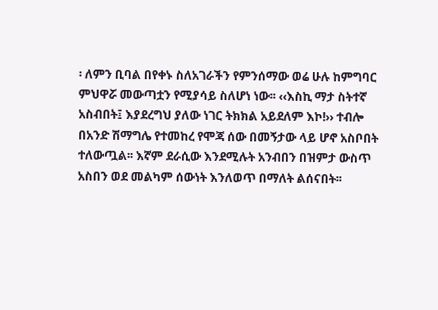፡ ለምን ቢባል በየቀኑ ስለአገራችን የምንሰማው ወሬ ሁሉ ከምግባር ምህዋሯ መውጣቷን የሚያሳይ ስለሆነ ነው፡፡ ‹‹እስኪ ማታ ስትተኛ አስብበት፤ እያደረግህ ያለው ነገር ትክክል አይደለም እኮ!›› ተብሎ በአንድ ሽማግሌ የተመከረ የሞጃ ሰው በመኝታው ላይ ሆኖ አስቦበት ተለውጧል፡፡ እኛም ደራሲው እንደሚሉት አንብበን በዝምታ ውስጥ አስበን ወደ መልካም ሰውነት እንለወጥ በማለት ልሰናበት፡፡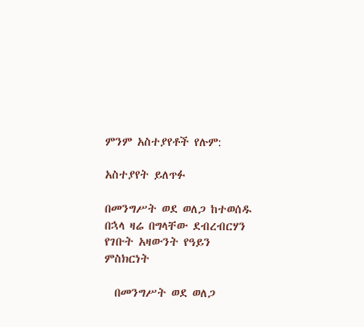ምንም አስተያየቶች የሉም:

አስተያየት ይለጥፉ

በመንግሥት ወደ ወለጋ ከተወሰዱ በኋላ ዛሬ በግላቸው ደብረብርሃን የገቡት አዛውንት የዓይን ምስክርነት

  በመንግሥት ወደ ወለጋ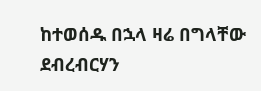ከተወሰዱ በኋላ ዛሬ በግላቸው ደብረብርሃን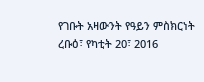የገቡት አዛውንት የዓይን ምስክርነት ረቡዕ፣ የካቲት 20፣ 2016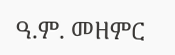ዓ.ም. መዘምር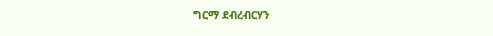ግርማ ደብረብርሃን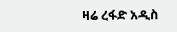ዛሬ ረፋድ አዲስ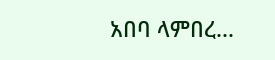አበባ ላምበረ...